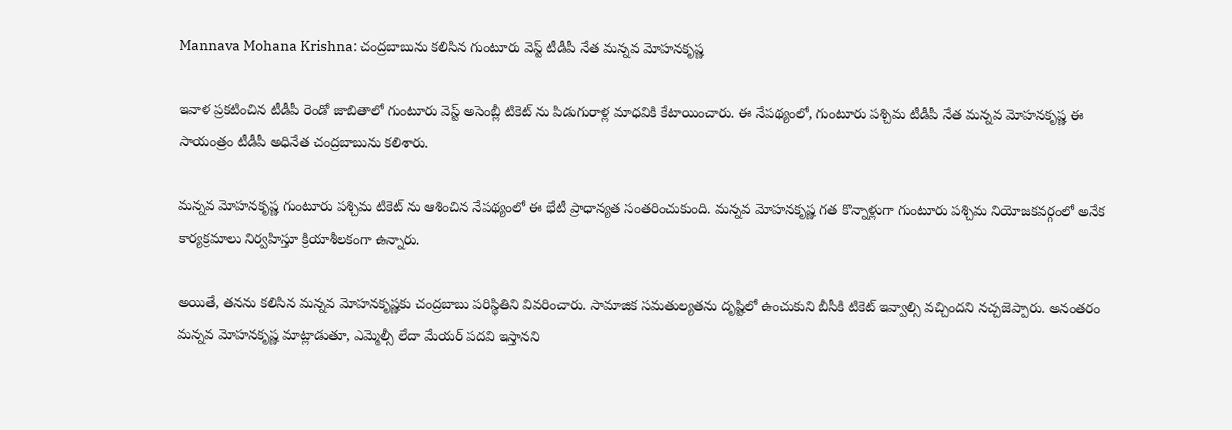Mannava Mohana Krishna: చంద్రబాబును కలిసిన గుంటూరు వెస్ట్ టీడీపీ నేత మన్నవ మోహనకృష్ణ

ఇవాళ ప్రకటించిన టీడీపీ రెండో జాబితాలో గుంటూరు వెస్ట్ అసెంబ్లీ టికెట్ ను పిడుగురాళ్ల మాధవికి కేటాయించారు. ఈ నేపథ్యంలో, గుంటూరు పశ్చిమ టీడీపీ నేత మన్నవ మోహనకృష్ణ ఈ సాయంత్రం టీడీపీ అధినేత చంద్రబాబును కలిశారు.

మన్నవ మోహనకృష్ణ గుంటూరు పశ్చిమ టికెట్ ను ఆశించిన నేపథ్యంలో ఈ భేటీ ప్రాధాన్యత సంతరించుకుంది. మన్నవ మోహనకృష్ణ గత కొన్నాళ్లుగా గుంటూరు పశ్చిమ నియోజకవర్గంలో అనేక కార్యక్రమాలు నిర్వహిస్తూ క్రియాశీలకంగా ఉన్నారు.

అయితే, తనను కలిసిన మన్నవ మోహనకృష్ణకు చంద్రబాబు పరిస్థితిని వివరించారు. సామాజిక సమతుల్యతను దృష్టిలో ఉంచుకుని బీసీకి టికెట్ ఇవ్వాల్సి వచ్చిందని నచ్చజెప్పారు. అనంతరం మన్నవ మోహనకృష్ణ మాట్లాడుతూ, ఎమ్మెల్సీ లేదా మేయర్ పదవి ఇస్తానని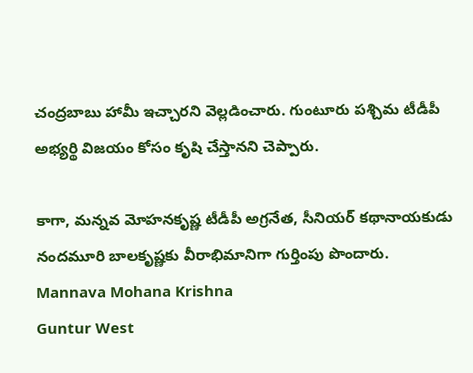చంద్రబాబు హామీ ఇచ్చారని వెల్లడించారు. గుంటూరు పశ్చిమ టీడీపీ అభ్యర్థి విజయం కోసం కృషి చేస్తానని చెప్పారు.

కాగా, మన్నవ మోహనకృష్ణ టీడీపీ అగ్రనేత, సీనియర్ కథానాయకుడు నందమూరి బాలకృష్ణకు వీరాభిమానిగా గుర్తింపు పొందారు.
Mannava Mohana Krishna
Guntur West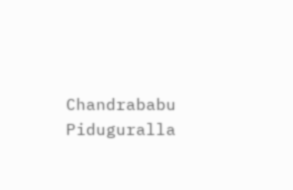Chandrababu
Piduguralla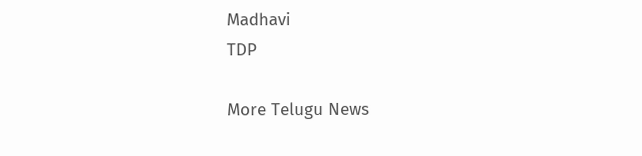Madhavi
TDP

More Telugu News